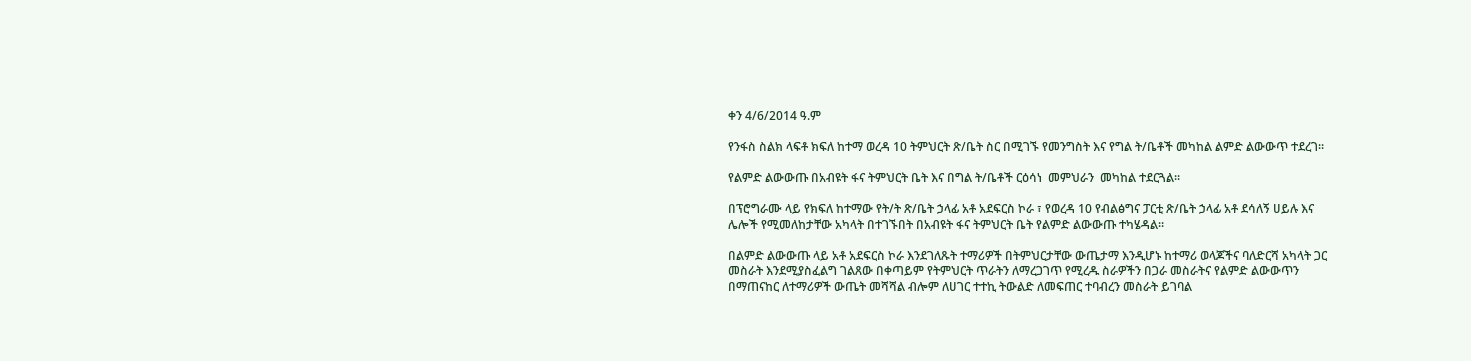ቀን 4/6/2014 ዓ.ም

የንፋስ ስልክ ላፍቶ ክፍለ ከተማ ወረዳ 10 ትምህርት ጽ/ቤት ስር በሚገኙ የመንግስት እና የግል ት/ቤቶች መካከል ልምድ ልውውጥ ተደረገ።

የልምድ ልውውጡ በአብዩት ፋና ትምህርት ቤት እና በግል ት/ቤቶች ርዕሳነ  መምህራን  መካከል ተደርጓል።

በፕሮግራሙ ላይ የክፍለ ከተማው የት/ት ጽ/ቤት ኃላፊ አቶ አደፍርስ ኮራ ፣ የወረዳ 10 የብልፅግና ፓርቲ ጽ/ቤት ኃላፊ አቶ ደሳለኝ ሀይሉ እና ሌሎች የሚመለከታቸው አካላት በተገኙበት በአብዩት ፋና ትምህርት ቤት የልምድ ልውውጡ ተካሄዳል።

በልምድ ልውውጡ ላይ አቶ አደፍርስ ኮራ እንደገለጹት ተማሪዎች በትምህርታቸው ውጤታማ እንዲሆኑ ከተማሪ ወላጆችና ባለድርሻ አካላት ጋር መስራት እንደሚያስፈልግ ገልጸው በቀጣይም የትምህርት ጥራትን ለማረጋገጥ የሚረዱ ስራዎችን በጋራ መስራትና የልምድ ልውውጥን በማጠናከር ለተማሪዎች ውጤት መሻሻል ብሎም ለሀገር ተተኪ ትውልድ ለመፍጠር ተባብረን መስራት ይገባል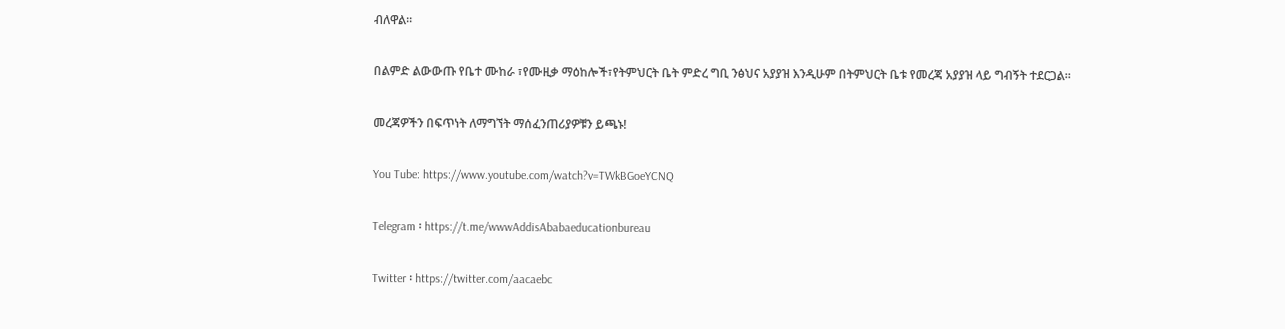ብለዋል።

በልምድ ልውውጡ የቤተ ሙከራ ፣የሙዚቃ ማዕከሎች፣የትምህርት ቤት ምድረ ግቢ ንፅህና አያያዝ እንዲሁም በትምህርት ቤቱ የመረጃ አያያዝ ላይ ግብኝት ተደርጋል።

መረጃዎችን በፍጥነት ለማግኘት ማሰፈንጠሪያዎቹን ይጫኑ!

You Tube: https://www.youtube.com/watch?v=TWkBGoeYCNQ

Telegram ፡ https://t.me/wwwAddisAbabaeducationbureau

Twitter ፡ https://twitter.com/aacaebc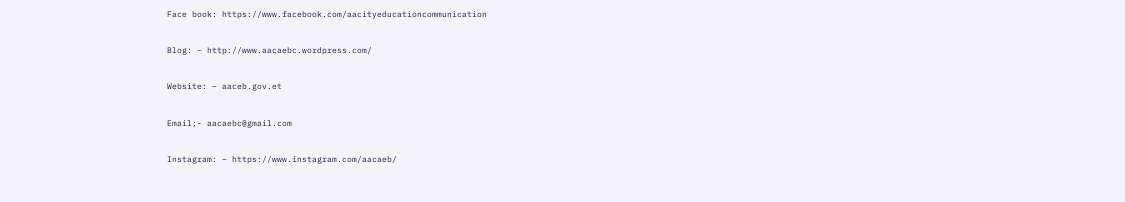Face book: https://www.facebook.com/aacityeducationcommunication

Blog: – http://www.aacaebc.wordpress.com/

Website: – aaceb.gov.et

Email;- aacaebc@gmail.com

Instagram: – https://www.instagram.com/aacaeb/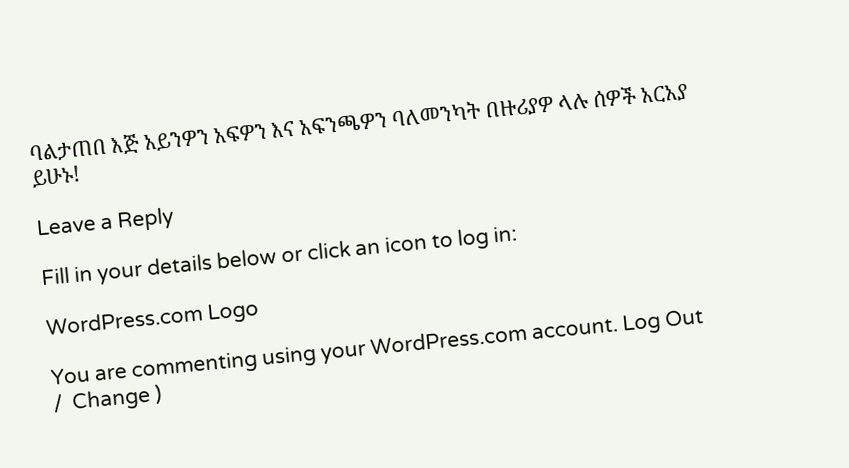ባልታጠበ እጅ አይንዎን አፍዎን እና አፍንጫዎን ባለመንካት በዙሪያዎ ላሉ ሰዎች አርአያ ይሁኑ!

Leave a Reply

Fill in your details below or click an icon to log in:

WordPress.com Logo

You are commenting using your WordPress.com account. Log Out /  Change )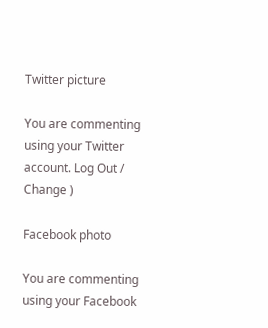Twitter picture

You are commenting using your Twitter account. Log Out /  Change )

Facebook photo

You are commenting using your Facebook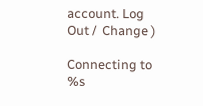account. Log Out /  Change )

Connecting to %s